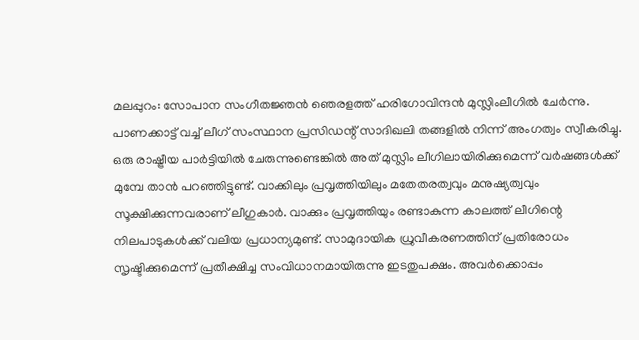മലപ്പുറം: സോപാന സംഗീതജ്ഞൻ ഞെരളത്ത് ഹരിഗോവിന്ദൻ മുസ്ലിംലീഗിൽ ചേർന്നു. പാണക്കാട്ട് വച്ച് ലീഗ് സംസ്ഥാന പ്രസിഡന്റ് സാദിഖലി തങ്ങളിൽ നിന്ന് അംഗത്വം സ്വീകരിച്ചു. ഒരു രാഷ്ട്രീയ പാർട്ടിയിൽ ചേരുന്നുണ്ടെങ്കിൽ അത് മുസ്ലിം ലീഗിലായിരിക്കുമെന്ന് വർഷങ്ങൾക്ക് മുമ്പേ താൻ പറഞ്ഞിട്ടുണ്ട്. വാക്കിലും പ്രവൃത്തിയിലും മതേതരത്വവും മനുഷ്യത്വവും സൂക്ഷിക്കുന്നവരാണ് ലീഗുകാർ. വാക്കും പ്രവൃത്തിയും രണ്ടാകുന്ന കാലത്ത് ലീഗിന്റെ നിലപാടുകൾക്ക് വലിയ പ്രധാന്യമുണ്ട്. സാമുദായിക ധ്രുവീകരണത്തിന് പ്രതിരോധം സൃഷ്ടിക്കുമെന്ന് പ്രതീക്ഷിച്ച സംവിധാനമായിരുന്നു ഇടതുപക്ഷം. അവർക്കൊപ്പം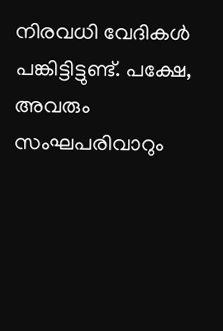നിരവധി വേദികൾ പങ്കിട്ടിട്ടുണ്ട്. പക്ഷേ, അവരും സംഘപരിവാറും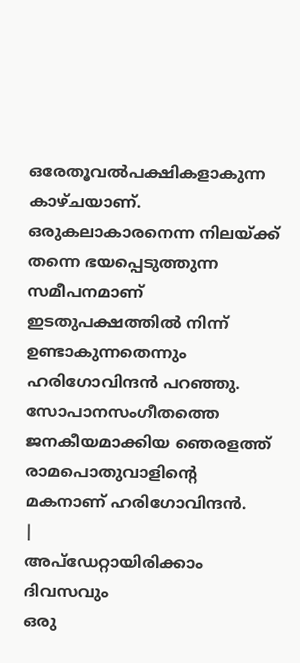ഒരേതൂവൽപക്ഷികളാകുന്ന കാഴ്ചയാണ്. ഒരുകലാകാരനെന്ന നിലയ്ക്ക് തന്നെ ഭയപ്പെടുത്തുന്ന സമീപനമാണ് ഇടതുപക്ഷത്തിൽ നിന്ന് ഉണ്ടാകുന്നതെന്നും ഹരിഗോവിന്ദൻ പറഞ്ഞു. സോപാനസംഗീതത്തെ ജനകീയമാക്കിയ ഞെരളത്ത് രാമപൊതുവാളിന്റെ മകനാണ് ഹരിഗോവിന്ദൻ.
|
അപ്ഡേറ്റായിരിക്കാം ദിവസവും
ഒരു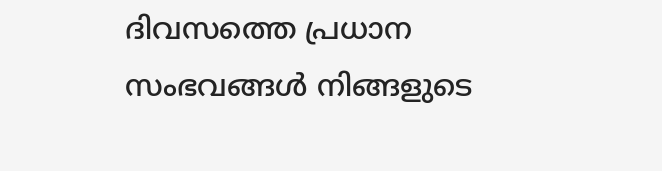ദിവസത്തെ പ്രധാന സംഭവങ്ങൾ നിങ്ങളുടെ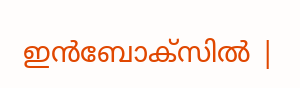ഇൻബോക്സിൽ |